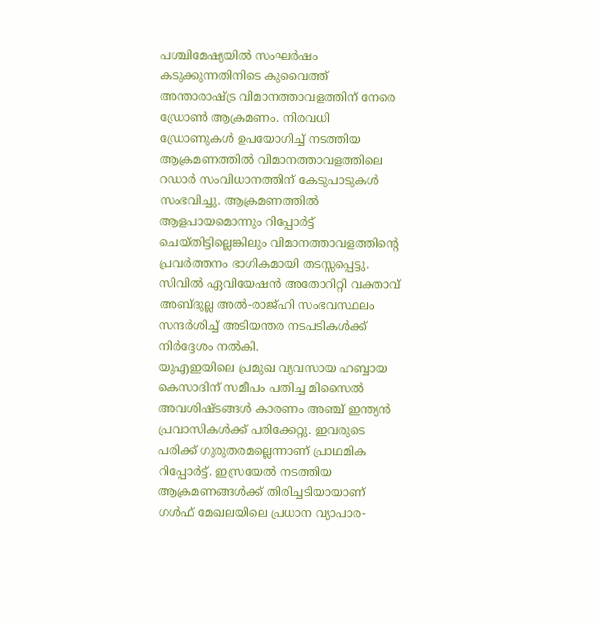പശ്ചിമേഷ്യയിൽ സംഘർഷം കടുക്കുന്നതിനിടെ കുവൈത്ത് അന്താരാഷ്ട്ര വിമാനത്താവളത്തിന് നേരെ ഡ്രോൺ ആക്രമണം. നിരവധി ഡ്രോണുകൾ ഉപയോഗിച്ച് നടത്തിയ ആക്രമണത്തിൽ വിമാനത്താവളത്തിലെ റഡാർ സംവിധാനത്തിന് കേടുപാടുകൾ സംഭവിച്ചു. ആക്രമണത്തിൽ ആളപായമൊന്നും റിപ്പോർട്ട് ചെയ്തിട്ടില്ലെങ്കിലും വിമാനത്താവളത്തിന്റെ പ്രവർത്തനം ഭാഗികമായി തടസ്സപ്പെട്ടു. സിവിൽ ഏവിയേഷൻ അതോറിറ്റി വക്താവ് അബ്ദുല്ല അൽ-രാജ്ഹി സംഭവസ്ഥലം സന്ദർശിച്ച് അടിയന്തര നടപടികൾക്ക് നിർദ്ദേശം നൽകി.
യുഎഇയിലെ പ്രമുഖ വ്യവസായ ഹബ്ബായ കെസാദിന് സമീപം പതിച്ച മിസൈൽ അവശിഷ്ടങ്ങൾ കാരണം അഞ്ച് ഇന്ത്യൻ പ്രവാസികൾക്ക് പരിക്കേറ്റു. ഇവരുടെ പരിക്ക് ഗുരുതരമല്ലെന്നാണ് പ്രാഥമിക റിപ്പോർട്ട്. ഇസ്രയേൽ നടത്തിയ ആക്രമണങ്ങൾക്ക് തിരിച്ചടിയായാണ് ഗൾഫ് മേഖലയിലെ പ്രധാന വ്യാപാര-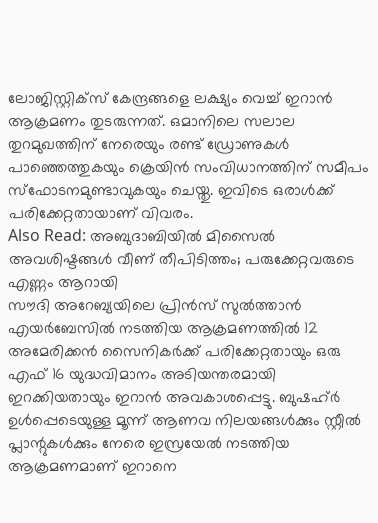ലോജിസ്റ്റിക്സ് കേന്ദ്രങ്ങളെ ലക്ഷ്യം വെച്ച് ഇറാൻ ആക്രമണം തുടരുന്നത്. ഒമാനിലെ സലാല തുറമുഖത്തിന് നേരെയും രണ്ട് ഡ്രോണുകൾ പാഞ്ഞെത്തുകയും ക്രെയിൻ സംവിധാനത്തിന് സമീപം സ്ഫോടനമുണ്ടാവുകയും ചെയ്തു. ഇവിടെ ഒരാൾക്ക് പരിക്കേറ്റതായാണ് വിവരം.
Also Read: അബുദാബിയിൽ മിസൈൽ അവശിഷ്ടങ്ങൾ വീണ് തീപിടിത്തം; പരുക്കേറ്റവരുടെ എണ്ണം ആറായി
സൗദി അറേബ്യയിലെ പ്രിൻസ് സുൽത്താൻ എയർബേസിൽ നടത്തിയ ആക്രമണത്തിൽ 12 അമേരിക്കൻ സൈനികർക്ക് പരിക്കേറ്റതായും ഒരു എഫ് 16 യുദ്ധവിമാനം അടിയന്തരമായി ഇറക്കിയതായും ഇറാൻ അവകാശപ്പെട്ടു. ബുഷഹ്ർ ഉൾപ്പെടെയുള്ള മൂന്ന് ആണവ നിലയങ്ങൾക്കും സ്റ്റീൽ പ്ലാന്റുകൾക്കും നേരെ ഇസ്രയേൽ നടത്തിയ ആക്രമണമാണ് ഇറാനെ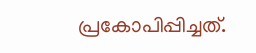പ്രകോപിപ്പിച്ചത്.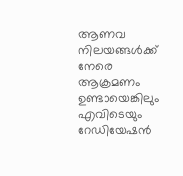ആണവ നിലയങ്ങൾക്ക് നേരെ ആക്രമണം ഉണ്ടായെങ്കിലും എവിടെയും റേഡിയേഷൻ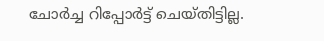ചോർച്ച റിപ്പോർട്ട് ചെയ്തിട്ടില്ല.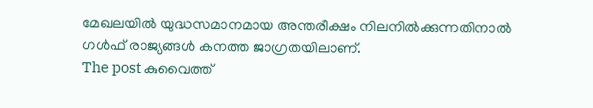മേഖലയിൽ യുദ്ധസമാനമായ അന്തരീക്ഷം നിലനിൽക്കുന്നതിനാൽ ഗൾഫ് രാജ്യങ്ങൾ കനത്ത ജാഗ്രതയിലാണ്.
The post കുവൈത്ത്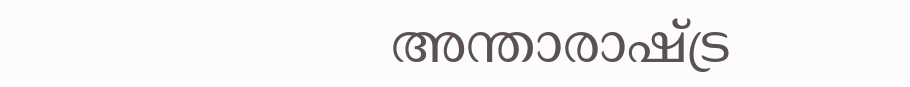അന്താരാഷ്ട്ര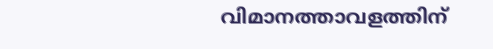വിമാനത്താവളത്തിന്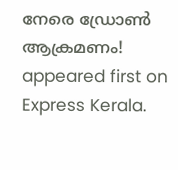നേരെ ഡ്രോൺ ആക്രമണം! appeared first on Express Kerala.